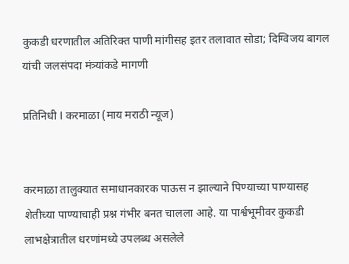कुकडी धरणातील अतिरिक्त पाणी मांगीसह इतर तलावात सोडा; दिग्विजय बागल यांची जलसंपदा मंत्र्यांकडे मागणी

प्रतिनिधी l करमाळा (माय मराठी न्यूज)


करमाळा तालुक्यात समाधानकारक पाऊस न झाल्याने पिण्याच्या पाण्यासह शेतीच्या पाण्याचाही प्रश्न गंभीर बनत चालला आहे. या पार्श्वभूमीवर कुकडी लाभक्षेत्रातील धरणांमध्ये उपलब्ध असलेले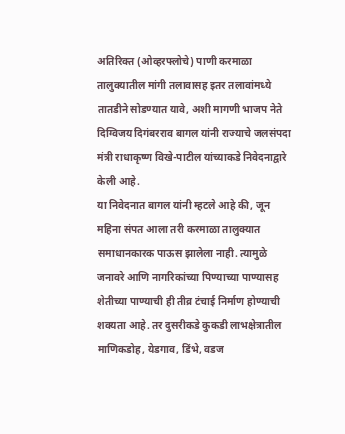अतिरिक्त (ओव्हरफ्लोचे) पाणी करमाळा तालुक्यातील मांगी तलावासह इतर तलावांमध्ये तातडीने सोडण्यात यावे, अशी मागणी भाजप नेते दिग्विजय दिगंबरराव बागल यांनी राज्याचे जलसंपदा मंत्री राधाकृष्ण विखे-पाटील यांच्याकडे निवेदनाद्वारे केली आहे.
या निवेदनात बागल यांनी म्हटले आहे की, जून महिना संपत आला तरी करमाळा तालुक्यात समाधानकारक पाऊस झालेला नाही. त्यामुळे जनावरे आणि नागरिकांच्या पिण्याच्या पाण्यासह शेतीच्या पाण्याची ही तीव्र टंचाई निर्माण होण्याची शक्यता आहे. तर दुसरीकडे कुकडी लाभक्षेत्रातील माणिकडोह, येडगाव, डिंभे, वडज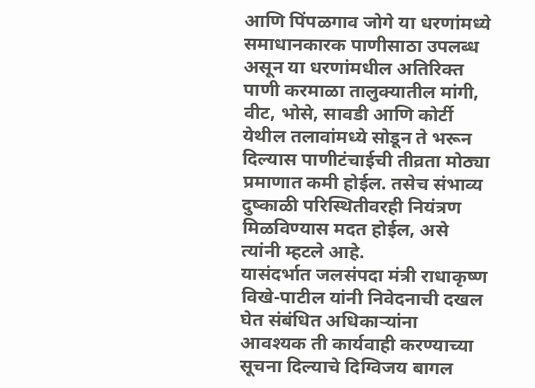आणि पिंपळगाव जोगे या धरणांमध्ये समाधानकारक पाणीसाठा उपलब्ध असून या धरणांमधील अतिरिक्त पाणी करमाळा तालुक्यातील मांगी, वीट, भोसे, सावडी आणि कोर्टी येथील तलावांमध्ये सोडून ते भरून दिल्यास पाणीटंचाईची तीव्रता मोठ्या प्रमाणात कमी होईल. तसेच संभाव्य दुष्काळी परिस्थितीवरही नियंत्रण मिळविण्यास मदत होईल, असे त्यांनी म्हटले आहे.
यासंदर्भात जलसंपदा मंत्री राधाकृष्ण विखे-पाटील यांनी निवेदनाची दखल घेत संबंधित अधिकाऱ्यांना आवश्यक ती कार्यवाही करण्याच्या सूचना दिल्याचे दिग्विजय बागल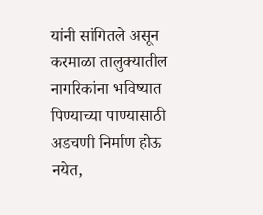यांनी सांगितले असून करमाळा तालुक्यातील नागरिकांना भविष्यात पिण्याच्या पाण्यासाठी अडचणी निर्माण होऊ नयेत,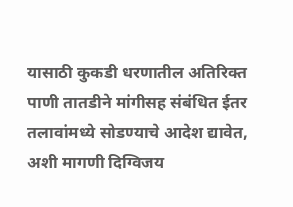यासाठी कुकडी धरणातील अतिरिक्त पाणी तातडीने मांगीसह संबंधित ईतर तलावांमध्ये सोडण्याचे आदेश द्यावेत, अशी मागणी दिग्विजय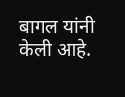बागल यांनी केली आहे.